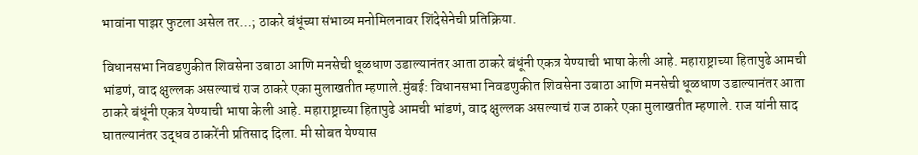भावांना पाझर फुटला असेल तर…; ठाकरे बंधूंच्या संभाव्य मनोमिलनावर शिंदेसेनेची प्रतिक्रिया.

विधानसभा निवडणुकीत शिवसेना उबाठा आणि मनसेची धूळधाण उडाल्यानंतर आता ठाकरे बंधूंनी एकत्र येण्याची भाषा केली आहे. महाराष्ट्राच्या हितापुढे आमची भांडणं, वाद क्षुल्लक असल्याचं राज ठाकरे एका मुलाखतीत म्हणाले.मुंबई: विधानसभा निवडणुकीत शिवसेना उबाठा आणि मनसेची धूळधाण उडाल्यानंतर आता ठाकरे बंधूंनी एकत्र येण्याची भाषा केली आहे. महाराष्ट्राच्या हितापुढे आमची भांडणं, वाद क्षुल्लक असल्याचं राज ठाकरे एका मुलाखतीत म्हणाले. राज यांनी साद घातल्यानंतर उद्धव ठाकरेंनी प्रतिसाद दिला. मी सोबत येण्यास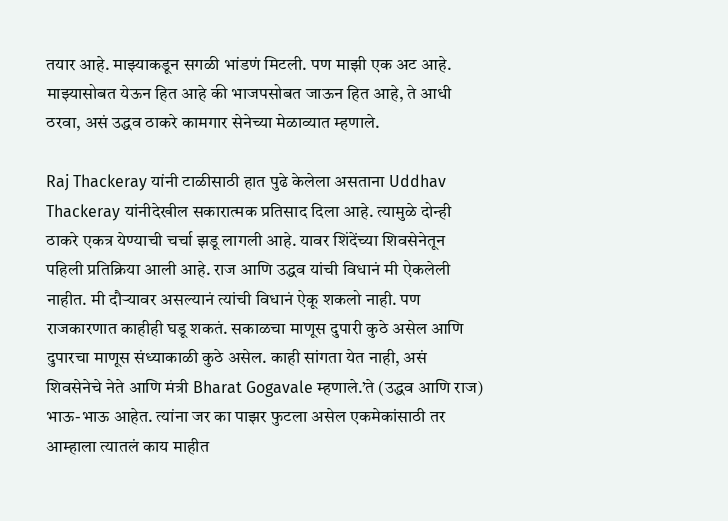तयार आहे. माझ्याकडून सगळी भांडणं मिटली. पण माझी एक अट आहे. माझ्यासोबत येऊन हित आहे की भाजपसोबत जाऊन हित आहे, ते आधी ठरवा, असं उद्धव ठाकरे कामगार सेनेच्या मेळाव्यात म्हणाले.

Raj Thackeray यांनी टाळीसाठी हात पुढे केलेला असताना Uddhav Thackeray यांनीदेखील सकारात्मक प्रतिसाद दिला आहे. त्यामुळे दोन्ही ठाकरे एकत्र येण्याची चर्चा झडू लागली आहे. यावर शिंदेंच्या शिवसेनेतून पहिली प्रतिक्रिया आली आहे. राज आणि उद्धव यांची विधानं मी ऐकलेली नाहीत. मी दौऱ्यावर असल्यानं त्यांची विधानं ऐकू शकलो नाही. पण राजकारणात काहीही घडू शकतं. सकाळचा माणूस दुपारी कुठे असेल आणि दुपारचा माणूस संध्याकाळी कुठे असेल. काही सांगता येत नाही, असं शिवसेनेचे नेते आणि मंत्री Bharat Gogavale म्हणाले.’ते (उद्धव आणि राज) भाऊ-भाऊ आहेत. त्यांना जर का पाझर फुटला असेल एकमेकांसाठी तर आम्हाला त्यातलं काय माहीत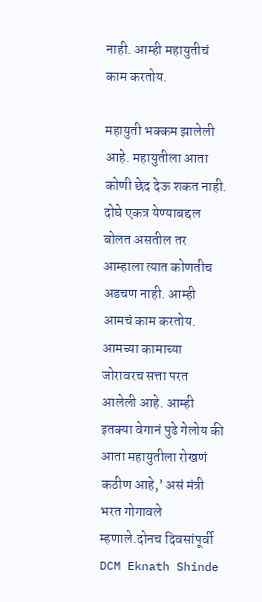नाही. आम्ही महायुतीचं काम करतोय.

महायुती भक्कम झालेली आहे. महायुतीला आता कोणी छेद देऊ शकत नाही. दोघे एकत्र येण्याबद्दल बोलत असतील तर आम्हाला त्यात कोणतीच अडचण नाही. आम्ही आमचं काम करतोय. आमच्या कामाच्या जोरावरच सत्ता परत आलेली आहे. आम्ही इतक्या वेगानं पुढे गेलोय की आता महायुतीला रोखणं कठीण आहे,’ असं मंत्री भरत गोगावले म्हणाले.दोनच दिवसांपूर्वी DCM Eknath Shinde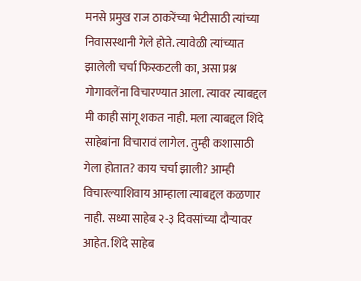मनसे प्रमुख राज ठाकरेंच्या भेटीसाठी त्यांच्या निवासस्थानी गेले होते. त्यावेळी त्यांच्यात झालेली चर्चा फिस्कटली का, असा प्रश्न गोगावलेंना विचारण्यात आला. त्यावर त्याबद्दल मी काही सांगू शकत नाही. मला त्याबद्दल शिंदे साहेबांना विचारावं लागेल. तुम्ही कशासाठी गेला होतात? काय चर्चा झाली? आम्ही विचारल्याशिवाय आम्हाला त्याबद्दल कळणार नाही. सध्या साहेब २-३ दिवसांच्या दौऱ्यावर आहेत. शिंदे साहेब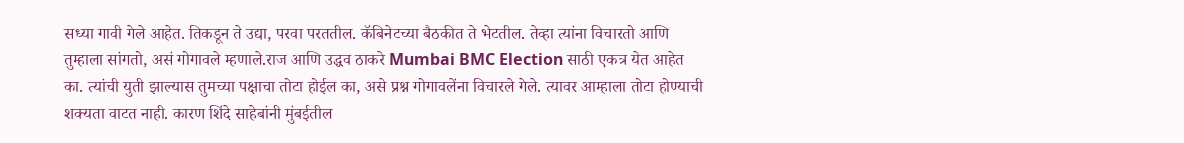सध्या गावी गेले आहेत. तिकडून ते उद्या, परवा परततील. कॅबिनेटच्या बैठकीत ते भेटतील. तेव्हा त्यांना विचारतो आणि तुम्हाला सांगतो, असं गोगावले म्हणाले.राज आणि उद्धव ठाकरे Mumbai BMC Election साठी एकत्र येत आहेत का. त्यांची युती झाल्यास तुमच्या पक्षाचा तोटा होईल का, असे प्रश्न गोगावलेंना विचारले गेले. त्यावर आम्हाला तोटा होण्याची शक्यता वाटत नाही. कारण शिंदे साहेबांनी मुंबईतील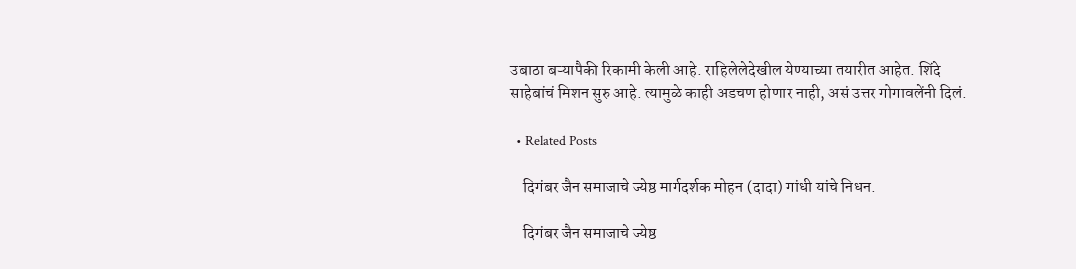उबाठा बऱ्यापैकी रिकामी केली आहे. राहिलेलेदेखील येण्याच्या तयारीत आहेत. शिंदे साहेबांचं मिशन सुरु आहे. त्यामुळे काही अडचण होणार नाही, असं उत्तर गोगावलेंनी दिलं.

  • Related Posts

    दिगंबर जैन समाजाचे ज्येष्ठ मार्गदर्शक मोहन (दादा) गांधी यांचे निधन.

    दिगंबर जैन समाजाचे ज्येष्ठ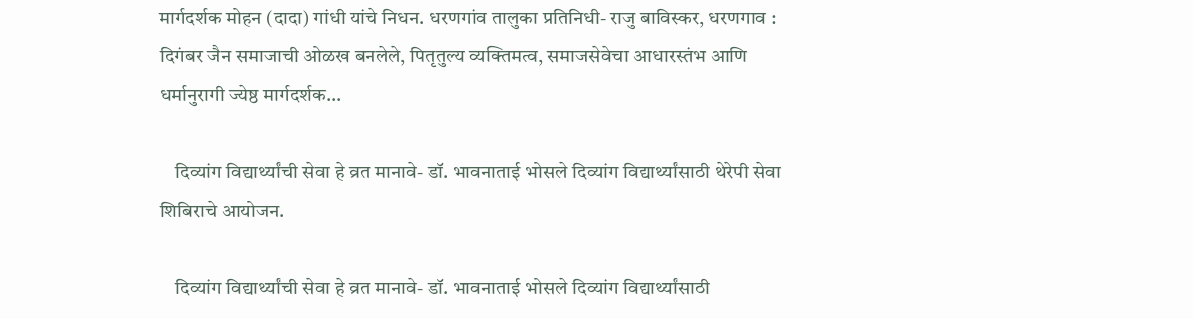मार्गदर्शक मोहन (दादा) गांधी यांचे निधन. धरणगांव तालुका प्रतिनिधी- राजु बाविस्कर, धरणगाव : दिगंबर जैन समाजाची ओळख बनलेले, पितृतुल्य व्यक्तिमत्व, समाजसेवेचा आधारस्तंभ आणि धर्मानुरागी ज्येष्ठ मार्गदर्शक…

    दिव्यांग विद्यार्थ्यांची सेवा हे व्रत मानावे- डॉ. भावनाताई भोसले दिव्यांग विद्यार्थ्यांसाठी थेरेपी सेवा शिबिराचे आयोजन.

    दिव्यांग विद्यार्थ्यांची सेवा हे व्रत मानावे- डॉ. भावनाताई भोसले दिव्यांग विद्यार्थ्यांसाठी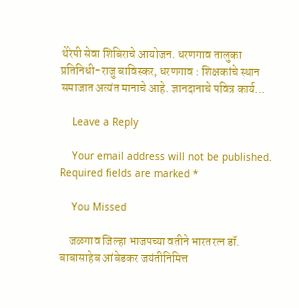थेरेपी सेवा शिबिराचे आयोजन. धरणगाव तालुका प्रतिनिधी-राजु बाविस्कर, धरणगाव : शिक्षकांचे स्थान समाजात अत्यंत मानाचे आहे. ज्ञानदानाचे पवित्र कार्य…

    Leave a Reply

    Your email address will not be published. Required fields are marked *

    You Missed

    जळगाव जिल्हा भाजपच्या वतीने भारतरत्न डॉ. बाबासाहेब आंबेडकर जयंतीनिमित्त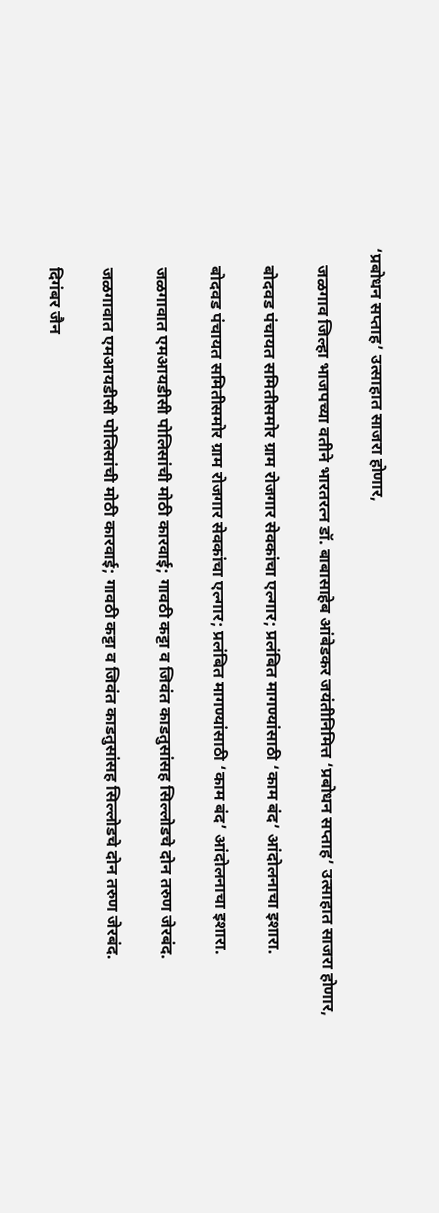‘प्रबोधन सप्ताह’ उत्साहात साजरा होणार,

    जळगाव जिल्हा भाजपच्या वतीने भारतरत्न डॉ. बाबासाहेब आंबेडकर जयंतीनिमित्त ‘प्रबोधन सप्ताह’ उत्साहात साजरा होणार,

    बोदवड पंचायत समितीसमोर ग्राम रोजगार सेवकांचा एल्गार; प्रलंबित मागण्यांसाठी ‘काम बंद’ आंदोलनाचा इशारा.

    बोदवड पंचायत समितीसमोर ग्राम रोजगार सेवकांचा एल्गार; प्रलंबित मागण्यांसाठी ‘काम बंद’ आंदोलनाचा इशारा.

    जळगावात एमआयडीसी पोलिसांची मोठी कारवाई; गावठी कट्टा व जिवंत काडतुसांसह सिल्लोडचे दोन तरुण जेरबंद.

    जळगावात एमआयडीसी पोलिसांची मोठी कारवाई; गावठी कट्टा व जिवंत काडतुसांसह सिल्लोडचे दोन तरुण जेरबंद.

    दिगंबर जैन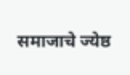समाजाचे ज्येष्ठ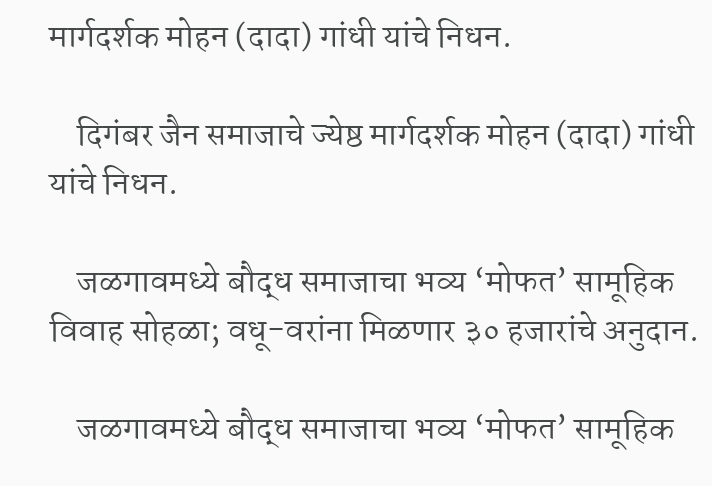मार्गदर्शक मोहन (दादा) गांधी यांचे निधन.

    दिगंबर जैन समाजाचे ज्येष्ठ मार्गदर्शक मोहन (दादा) गांधी यांचे निधन.

    जळगावमध्ये बौद्ध समाजाचा भव्य ‘मोफत’ सामूहिक विवाह सोहळा; वधू-वरांना मिळणार ३० हजारांचे अनुदान.

    जळगावमध्ये बौद्ध समाजाचा भव्य ‘मोफत’ सामूहिक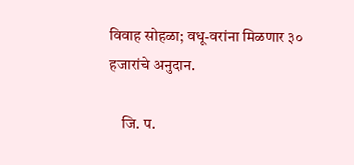विवाह सोहळा; वधू-वरांना मिळणार ३० हजारांचे अनुदान.

    जि. प.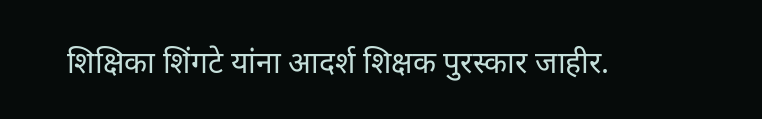शिक्षिका शिंगटे यांना आदर्श शिक्षक पुरस्कार जाहीर.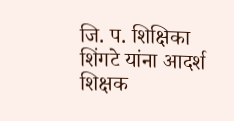जि. प. शिक्षिका शिंगटे यांना आदर्श शिक्षक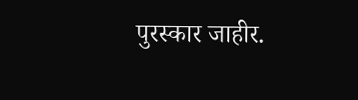पुरस्कार जाहीर.